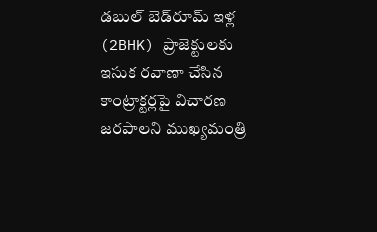డబుల్ బెడ్‌రూమ్ ఇళ్ల (2BHK) ప్రాజెక్టులకు ఇసుక రవాణా చేసిన కాంట్రాక్టర్లపై విచారణ జరపాలని ముఖ్యమంత్రి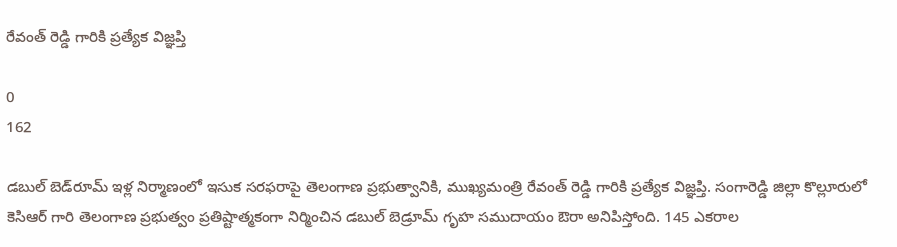రేవంత్ రెడ్డి గారికి ప్రత్యేక విజ్ఞప్తి

0
162

డబుల్ బెడ్‌రూమ్ ఇళ్ల నిర్మాణంలో ఇసుక సరఫరాపై తెలంగాణ ప్రభుత్వానికి, ముఖ్యమంత్రి రేవంత్ రెడ్డి గారికి ప్రత్యేక విజ్ఞప్తి. సంగారెడ్డి జిల్లా కొల్లూరులో కెసిఆర్ గారి తెలంగాణ ప్రభుత్వం ప్రతిష్టాత్మకంగా నిర్మించిన డబుల్ బెడ్రూమ్ గృహ సముదాయం ఔరా అనిపిస్తోంది. 145 ఎకరాల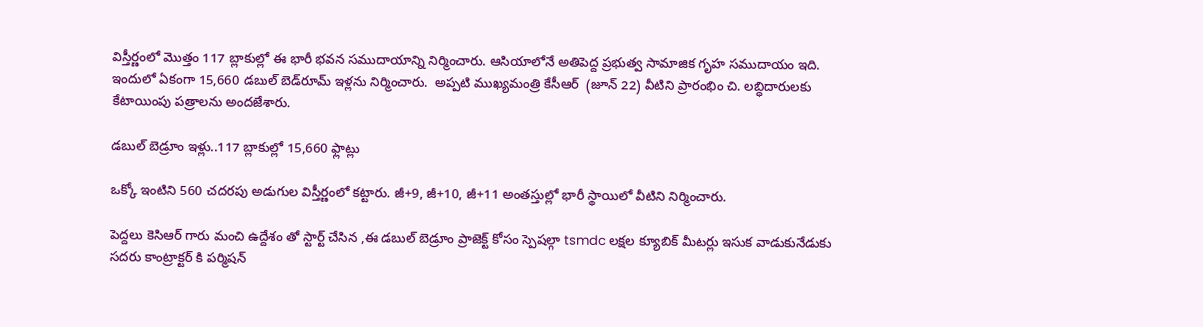విస్తీర్ణంలో మొత్తం 117 బ్లాకుల్లో ఈ భారీ భవన సముదాయాన్ని నిర్మించారు. ఆసియాలోనే అతిపెద్ద ప్రభుత్వ సామాజిక గృహ సముదాయం ఇది. ఇందులో ఏకంగా 15,660 డబుల్ బెడ్‌రూమ్‌ ఇళ్లను నిర్మించారు.  అప్పటి ముఖ్యమంత్రి కేసీఆర్‌  (జూన్ 22) వీటిని ప్రారంభిం చి. లబ్ధిదారులకు కేటాయింపు పత్రాలను అందజేశారు.

డబుల్ బెడ్రూం ఇళ్లు..117 బ్లాకుల్లో 15,660 ఫ్లాట్లు

ఒక్కో ఇంటిని 560 చదరపు అడుగుల విస్తీర్ణంలో కట్టారు. జీ+9, జీ+10, జీ+11 అంతస్తుల్లో భారీ స్థాయిలో వీటిని నిర్మించారు.

పెద్దలు కెసిఆర్ గారు మంచి ఉద్దేశం తో స్టార్ట్ చేసిన ,ఈ డబుల్ బెడ్రూం ప్రాజెక్ట్ కోసం స్పెషల్గా tsmdc లక్షల క్యూబిక్ మీటర్లు ఇసుక వాడుకునేడుకు సదరు కాంట్రాక్టర్ కి పర్మిషన్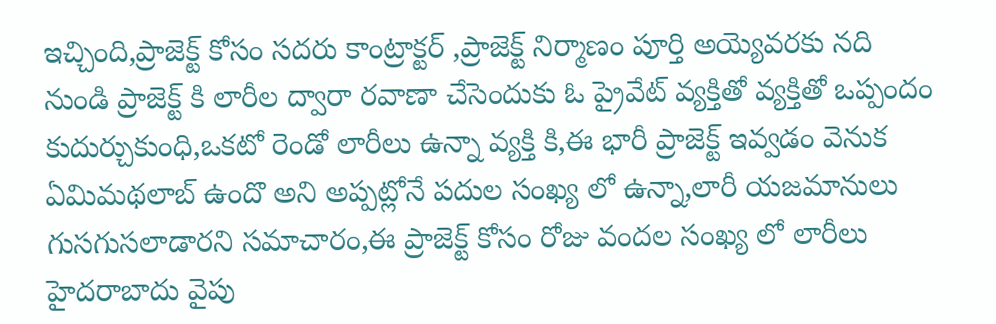ఇచ్చింది,ప్రాజెక్ట్ కోసం సదరు కాంట్రాక్టర్ ,ప్రాజెక్ట్ నిర్మాణం పూర్తి అయ్యెవరకు నది నుండి ప్రాజెక్ట్ కి లారీల ద్వారా రవాణా చేసెందుకు ఓ ప్రైవేట్ వ్యక్తితో వ్యక్తితో ఒప్పందం కుదుర్చుకుంధి,ఒకటో రెండో లారీలు ఉన్నా వ్యక్తి కి,ఈ భారీ ప్రాజెక్ట్ ఇవ్వడం వెనుక ఏమిమథలాబ్ ఉందొ అని అప్పట్లోనే పదుల సంఖ్య లో ఉన్నా,లారీ యజమానులు గుసగుసలాడారని సమాచారం,ఈ ప్రాజెక్ట్ కోసం రోజు వందల సంఖ్య లో లారీలు హైదరాబాదు వైపు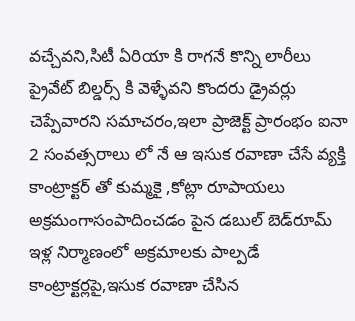వచ్చేవని,సిటీ ఏరియా కి రాగనే కొన్ని లారీలు ప్రైవేట్ బిల్డర్స్ కి వెళ్ళేవని కొందరు డ్రైవర్లు చెప్పేవారని సమాచరం,ఇలా ప్రాజెక్ట్ ప్రారంభం ఐనా 2 సంవత్సరాలు లో నే ఆ ఇసుక రవాణా చేసే వ్యక్తి కాంట్రాక్టర్ తో కుమ్మకై ,కోట్లా రూపాయలు అక్రమంగాసంపాదించడం పైన డబుల్ బెడ్‌రూమ్ ఇళ్ల నిర్మాణంలో అక్రమాలకు పాల్పడే కాంట్రాక్టర్లపై,ఇసుక రవాణా చేసిన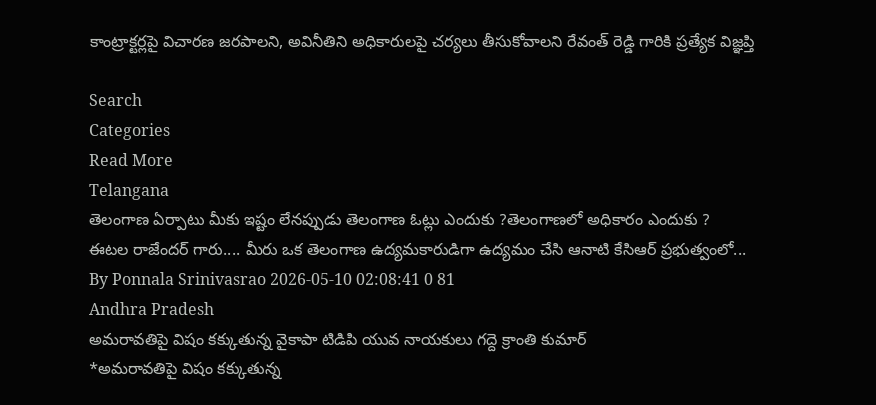కాంట్రాక్టర్లపై విచారణ జరపాలని, అవినీతిని అధికారులపై చర్యలు తీసుకోవాలని రేవంత్ రెడ్డి గారికి ప్రత్యేక విజ్ఞప్తి

Search
Categories
Read More
Telangana
తెలంగాణ ఏర్పాటు మీకు ఇష్టం లేనప్పుడు తెలంగాణ ఓట్లు ఎందుకు ?తెలంగాణలో అధికారం ఎందుకు ?
ఈటల రాజేందర్ గారు.... మీరు ఒక తెలంగాణ ఉద్యమకారుడిగా ఉద్యమం చేసి ఆనాటి కేసిఆర్ ప్రభుత్వంలో...
By Ponnala Srinivasrao 2026-05-10 02:08:41 0 81
Andhra Pradesh
అమరావతిపై విషం కక్కుతున్న వైకాపా టిడిపి యువ నాయకులు గద్దె క్రాంతి కుమార్
*అమరావతిపై విషం కక్కుతున్న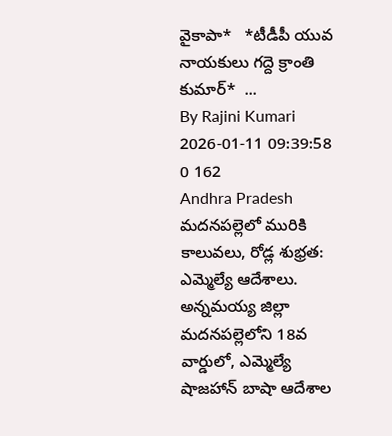వైకాపా*   *టీడీపీ యువ నాయకులు గద్దె క్రాంతి కుమార్*  ...
By Rajini Kumari 2026-01-11 09:39:58 0 162
Andhra Pradesh
మదనపల్లెలో మురికి కాలువలు, రోడ్ల శుభ్రత: ఎమ్మెల్యే ఆదేశాలు.
అన్నమయ్య జిల్లా మదనపల్లెలోని 18వ వార్డులో, ఎమ్మెల్యే షాజహాన్ బాషా ఆదేశాల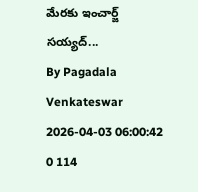మేరకు ఇంచార్జ్ సయ్యద్...
By Pagadala Venkateswar 2026-04-03 06:00:42 0 114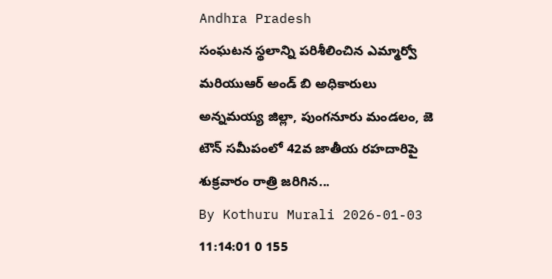Andhra Pradesh
సంఘటన స్థలాన్ని పరిశీలించిన ఎమ్మార్వో మరియుఆర్ అండ్ బి అధికారులు
అన్నమయ్య జిల్లా, పుంగనూరు మండలం, జె టౌన్ సమీపంలో 42వ జాతీయ రహదారిపై శుక్రవారం రాత్రి జరిగిన...
By Kothuru Murali 2026-01-03 11:14:01 0 155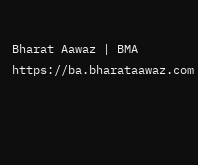Bharat Aawaz | BMA https://ba.bharataawaz.com